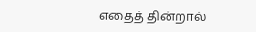எதைத் தின்றால்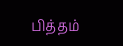பித்தம்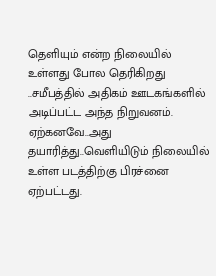தெளியும் என்ற நிலையில் உள்ளது போல தெரிகிறது ..சமீபத்தில் அதிகம் ஊடகங்களில் அடிப்பட்ட அந்த நிறுவனம்.
ஏற்கனவே..அது தயாரித்து..வெளியிடும் நிலையில் உள்ள படத்திற்கு பிரச்னை ஏற்பட்டது.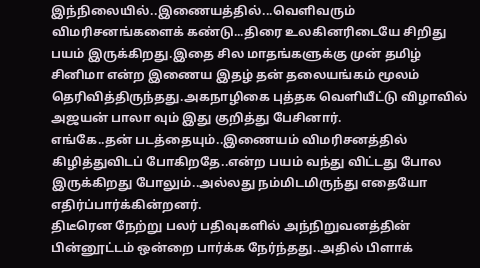இந்நிலையில்..இணையத்தில்...வெளிவரும் விமரிசனங்களைக் கண்டு...திரை உலகினரிடையே சிறிது பயம் இருக்கிறது.இதை சில மாதங்களுக்கு முன் தமிழ் சினிமா என்ற இணைய இதழ் தன் தலையங்கம் மூலம் தெரிவித்திருந்தது.அகநாழிகை புத்தக வெளியீட்டு விழாவில் அஜயன் பாலா வும் இது குறித்து பேசினார்.
எங்கே..தன் படத்தையும்..இணையம் விமரிசனத்தில் கிழித்துவிடப் போகிறதே..என்ற பயம் வந்து விட்டது போல இருக்கிறது போலும்..அல்லது நம்மிடமிருந்து எதையோ எதிர்ப்பார்க்கின்றனர்.
திடீரென நேற்று பலர் பதிவுகளில் அந்நிறுவனத்தின் பின்னூட்டம் ஒன்றை பார்க்க நேர்ந்தது..அதில் பிளாக்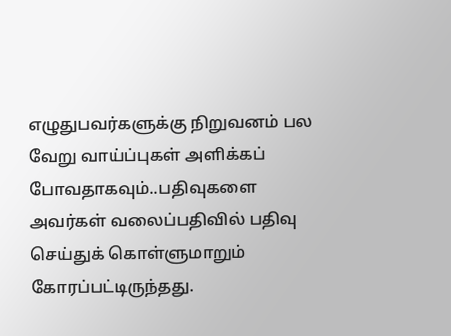எழுதுபவர்களுக்கு நிறுவனம் பல வேறு வாய்ப்புகள் அளிக்கப் போவதாகவும்..பதிவுகளை அவர்கள் வலைப்பதிவில் பதிவு செய்துக் கொள்ளுமாறும் கோரப்பட்டிருந்தது.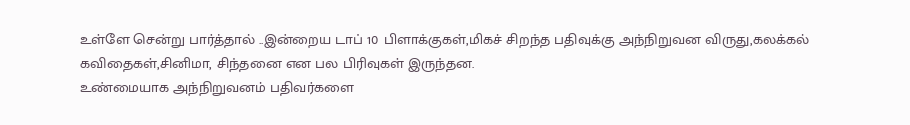உள்ளே சென்று பார்த்தால் ..இன்றைய டாப் 10 பிளாக்குகள்,மிகச் சிறந்த பதிவுக்கு அந்நிறுவன விருது,கலக்கல் கவிதைகள்,சினிமா, சிந்தனை என பல பிரிவுகள் இருந்தன.
உண்மையாக அந்நிறுவனம் பதிவர்களை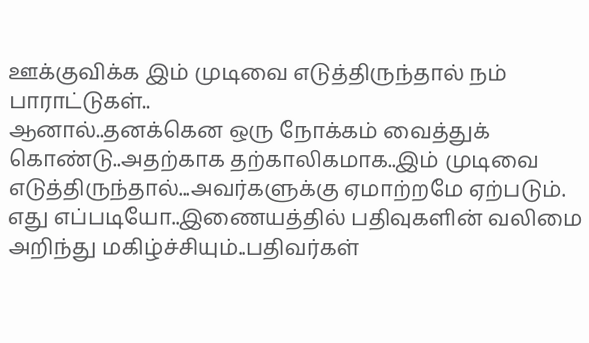ஊக்குவிக்க இம் முடிவை எடுத்திருந்தால் நம் பாராட்டுகள்..
ஆனால்..தனக்கென ஒரு நோக்கம் வைத்துக் கொண்டு..அதற்காக தற்காலிகமாக..இம் முடிவை எடுத்திருந்தால்...அவர்களுக்கு ஏமாற்றமே ஏற்படும்.
எது எப்படியோ..இணையத்தில் பதிவுகளின் வலிமை அறிந்து மகிழ்ச்சியும்..பதிவர்கள்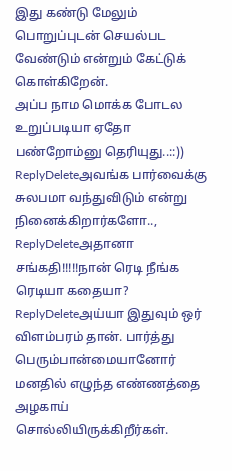இது கண்டு மேலும் பொறுப்புடன் செயல்பட வேண்டும் என்றும் கேட்டுக் கொள்கிறேன்.
அப்ப நாம மொக்க போடல உறுப்படியா ஏதோ பண்றோம்னு தெரியுது..::))
ReplyDeleteஅவங்க பார்வைக்கு சுலபமா வந்துவிடும் என்று நினைக்கிறார்களோ..,
ReplyDeleteஅதானா சங்கதி!!!!!நான் ரெடி நீங்க ரெடியா கதையா?
ReplyDeleteஅய்யா இதுவும் ஒர் விளம்பரம் தான். பார்த்து பெரும்பான்மையானோர் மனதில் எழுந்த எண்ணத்தை அழகாய் சொல்லியிருக்கிறீர்கள்.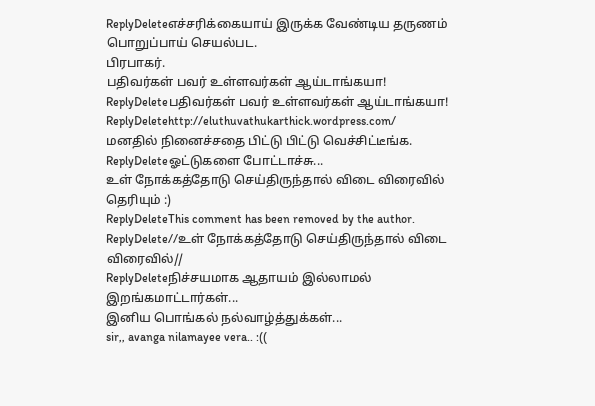ReplyDeleteஎச்சரிக்கையாய் இருக்க வேண்டிய தருணம் பொறுப்பாய் செயல்பட.
பிரபாகர்.
பதிவர்கள் பவர் உள்ளவர்கள் ஆய்டாங்கயா!
ReplyDeleteபதிவர்கள் பவர் உள்ளவர்கள் ஆய்டாங்கயா!
ReplyDeletehttp://eluthuvathukarthick.wordpress.com/
மனதில் நினைச்சதை பிட்டு பிட்டு வெச்சிட்டீங்க.
ReplyDeleteஓட்டுகளை போட்டாச்சு...
உள் நோக்கத்தோடு செய்திருந்தால் விடை விரைவில் தெரியும் :)
ReplyDeleteThis comment has been removed by the author.
ReplyDelete//உள் நோக்கத்தோடு செய்திருந்தால் விடை விரைவில்//
ReplyDeleteநிச்சயமாக ஆதாயம் இல்லாமல் இறங்கமாட்டார்கள்...
இனிய பொங்கல் நல்வாழ்த்துக்கள்...
sir,, avanga nilamayee vera.. :((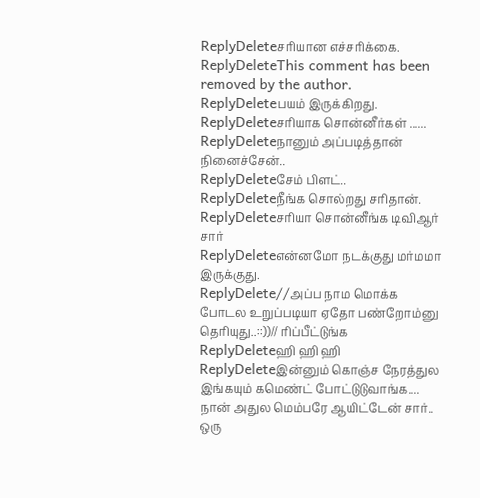ReplyDeleteசரியான எச்சரிக்கை.
ReplyDeleteThis comment has been removed by the author.
ReplyDeleteபயம் இருக்கிறது.
ReplyDeleteசரியாக சொன்னீர்கள் ......
ReplyDeleteநானும் அப்படித்தான் நினைச்சேன்..
ReplyDeleteசேம் பிளட்..
ReplyDeleteநீங்க சொல்றது சரிதான்.
ReplyDeleteசரியா சொன்னீங்க டிவிஆர் சார்
ReplyDeleteஎன்னமோ நடக்குது மர்மமா இருக்குது.
ReplyDelete//அப்ப நாம மொக்க போடல உறுப்படியா ஏதோ பண்றோம்னு தெரியுது..::))// ரிப்பீட்டுங்க
ReplyDeleteஹி ஹி ஹி
ReplyDeleteஇன்னும் கொஞ்ச நேரத்துல இங்கயும் கமெண்ட் போட்டுடுவாங்க....
நான் அதுல மெம்பரே ஆயிட்டேன் சார்.. ஒரு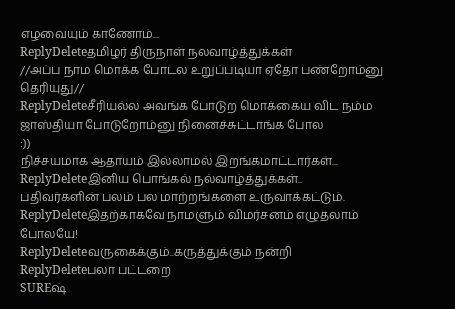எழவையும் காணோம்...
ReplyDeleteதமிழர் திருநாள் நலவாழ்த்துக்கள்
//அப்ப நாம மொக்க போடல உறுப்படியா ஏதோ பண்றோம்னு தெரியுது//
ReplyDeleteசீரியல்ல அவங்க போடுற மொக்கைய விட நம்ம ஜாஸ்தியா போடுறோம்னு நினைச்சுட்டாங்க போல
:))
நிச்சயமாக ஆதாயம் இல்லாமல் இறங்கமாட்டார்கள்...
ReplyDeleteஇனிய பொங்கல் நல்வாழ்த்துக்கள்..
பதிவர்களின் பலம் பல மாற்றங்களை உருவாக்கட்டும்.
ReplyDeleteஇதற்காகவே நாமளும் விமர்சனம் எழுதலாம் போலயே!
ReplyDeleteவருகைக்கும்..கருத்துக்கும் நன்றி
ReplyDeleteபலா பட்டறை
SUREஷ்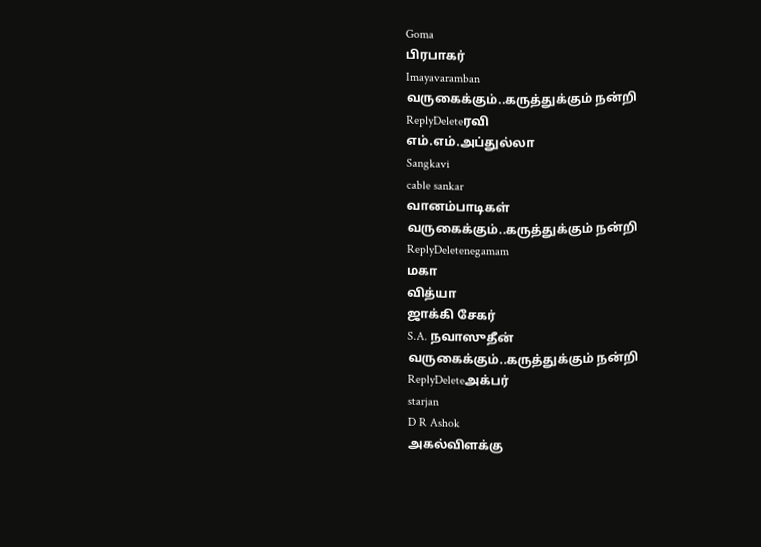Goma
பிரபாகர்
Imayavaramban
வருகைக்கும்..கருத்துக்கும் நன்றி
ReplyDeleteரவி
எம்.எம்.அப்துல்லா
Sangkavi
cable sankar
வானம்பாடிகள்
வருகைக்கும்..கருத்துக்கும் நன்றி
ReplyDeletenegamam
மகா
வித்யா
ஜாக்கி சேகர்
S.A. நவாஸுதீன்
வருகைக்கும்..கருத்துக்கும் நன்றி
ReplyDeleteஅக்பர்
starjan
D R Ashok
அகல்விளக்கு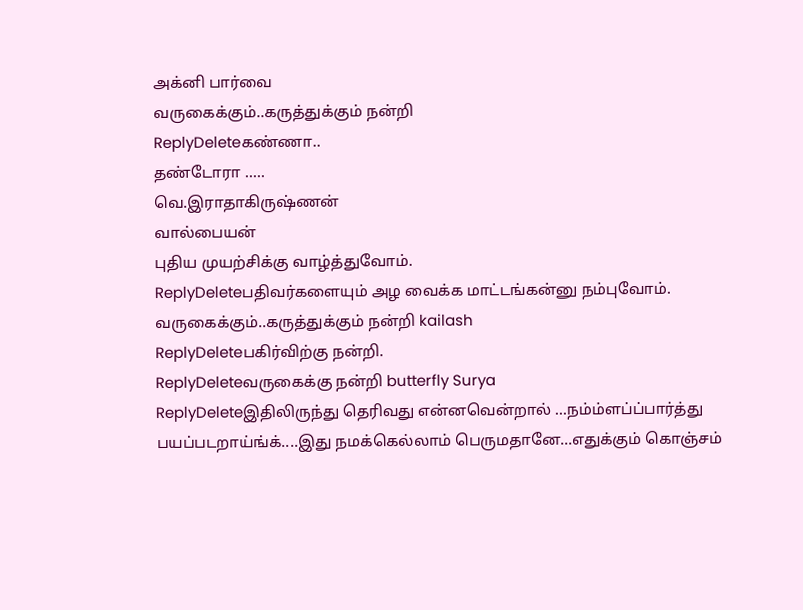அக்னி பார்வை
வருகைக்கும்..கருத்துக்கும் நன்றி
ReplyDeleteகண்ணா..
தண்டோரா .....
வெ.இராதாகிருஷ்ணன்
வால்பையன்
புதிய முயற்சிக்கு வாழ்த்துவோம்.
ReplyDeleteபதிவர்களையும் அழ வைக்க மாட்டங்கன்னு நம்புவோம்.
வருகைக்கும்..கருத்துக்கும் நன்றி kailash
ReplyDeleteபகிர்விற்கு நன்றி.
ReplyDeleteவருகைக்கு நன்றி butterfly Surya
ReplyDeleteஇதிலிருந்து தெரிவது என்னவென்றால் ...நம்ம்ளப்ப்பார்த்து பயப்படறாய்ங்க்....இது நமக்கெல்லாம் பெருமதானே...எதுக்கும் கொஞ்சம்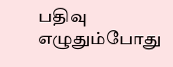பதிவு எழுதும்போது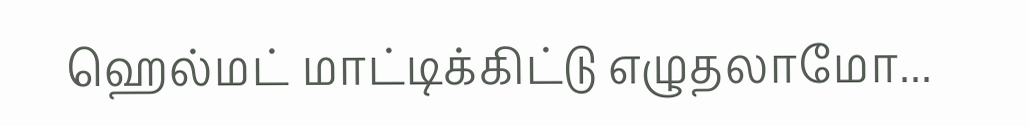ஹெல்மட் மாட்டிக்கிட்டு எழுதலாமோ...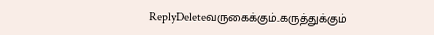ReplyDeleteவருகைக்கும்..கருத்துக்கும்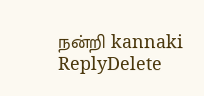நன்றி kannaki
ReplyDelete